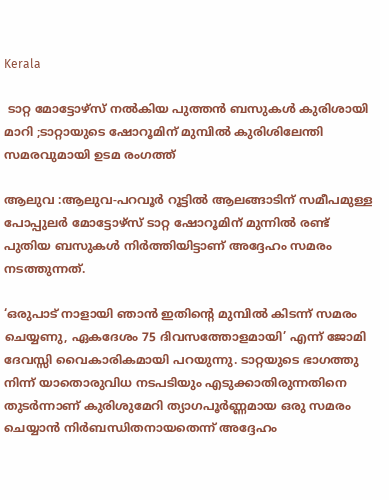Kerala

 ടാറ്റ മോട്ടോഴ്സ് നല്‍കിയ പുത്തന്‍ ബസുകള്‍ കുരിശായി മാറി ;ടാറ്റായുടെ ഷോറൂമിന്‌ മുമ്പിൽ കുരിശിലേന്തി സമരവുമായി ഉടമ രംഗത്ത്

ആലുവ :ആലുവ-പറവൂര്‍ റൂട്ടില്‍ ആലങ്ങാടിന് സമീപമുള്ള പോപ്പുലര്‍ മോട്ടോഴ്സ് ടാറ്റ ഷോറൂമിന് മുന്നില്‍ രണ്ട് പുതിയ ബസുകള്‍ നിര്‍ത്തിയിട്ടാണ് അദ്ദേഹം സമരം നടത്തുന്നത്.

‘ഒരുപാട് നാളായി ഞാന്‍ ഇതിന്റെ മുമ്പില്‍ കിടന്ന് സമരം ചെയ്യണു, ഏകദേശം 75 ദിവസത്തോളമായി’ എന്ന് ജോമി ദേവസ്സി വൈകാരികമായി പറയുന്നു. ടാറ്റയുടെ ഭാഗത്തു നിന്ന് യാതൊരുവിധ നടപടിയും എടുക്കാതിരുന്നതിനെ തുടര്‍ന്നാണ് കുരിശുമേറി ത്യാഗപൂര്‍ണ്ണമായ ഒരു സമരം ചെയ്യാന്‍ നിര്‍ബന്ധിതനായതെന്ന് അദ്ദേഹം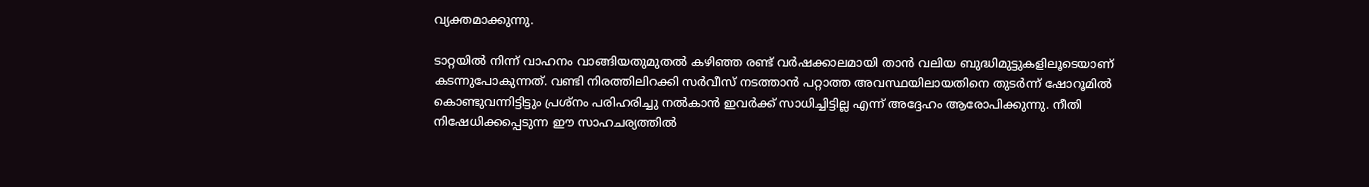വ്യക്തമാക്കുന്നു.

ടാറ്റയില്‍ നിന്ന് വാഹനം വാങ്ങിയതുമുതല്‍ കഴിഞ്ഞ രണ്ട് വര്‍ഷക്കാലമായി താന്‍ വലിയ ബുദ്ധിമുട്ടുകളിലൂടെയാണ് കടന്നുപോകുന്നത്. വണ്ടി നിരത്തിലിറക്കി സര്‍വീസ് നടത്താന്‍ പറ്റാത്ത അവസ്ഥയിലായതിനെ തുടര്‍ന്ന് ഷോറൂമില്‍ കൊണ്ടുവന്നിട്ടിട്ടും പ്രശ്‌നം പരിഹരിച്ചു നല്‍കാന്‍ ഇവര്‍ക്ക് സാധിച്ചിട്ടില്ല എന്ന് അദ്ദേഹം ആരോപിക്കുന്നു. നീതി നിഷേധിക്കപ്പെടുന്ന ഈ സാഹചര്യത്തില്‍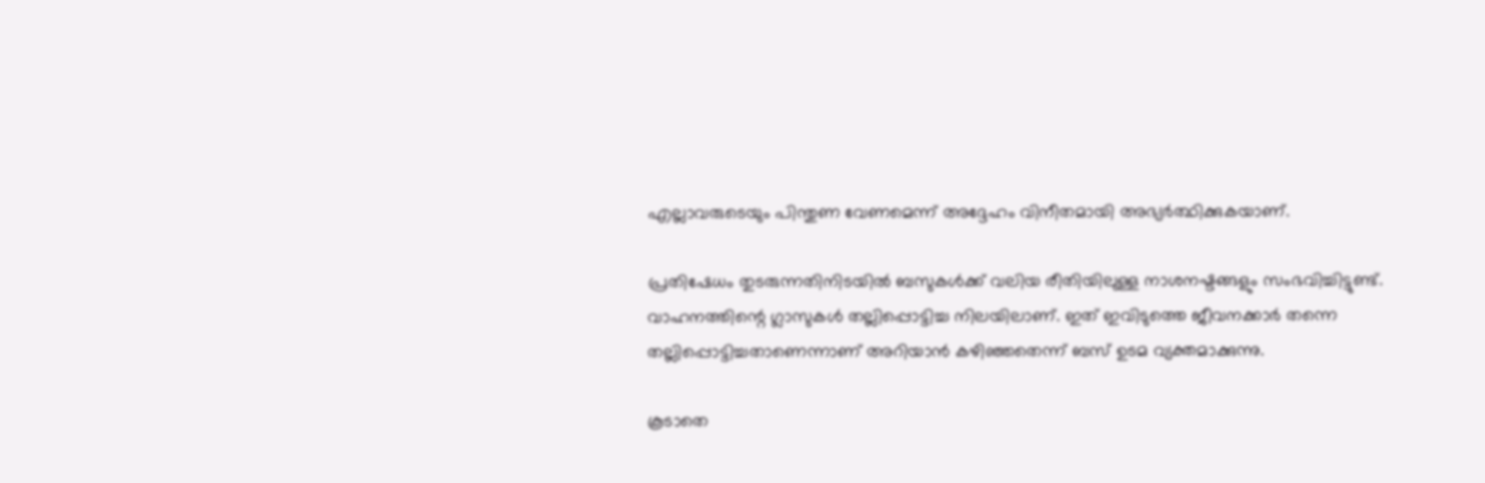എല്ലാവരുടെയും പിന്തുണ വേണമെന്ന് അദ്ദേഹം വിനീതമായി അഭ്യര്‍ത്ഥിക്കുകയാണ്.

പ്രതിഷേധം തുടരുന്നതിനിടയില്‍ ബസുകള്‍ക്ക് വലിയ രീതിയിലുള്ള നാശനഷ്ടങ്ങളും സംഭവിച്ചിട്ടുണ്ട്. വാഹനത്തിന്റെ ഗ്ലാസുകള്‍ തല്ലിപ്പൊട്ടിച്ച നിലയിലാണ്. ഇത് ഇവിടുത്തെ ജീവനക്കാര്‍ തന്നെ തല്ലിപ്പൊട്ടിച്ചതാണെന്നാണ് അറിയാന്‍ കഴിഞ്ഞതെന്ന് ബസ് ഉടമ വ്യക്തമാക്കുന്നു.

കൂടാതെ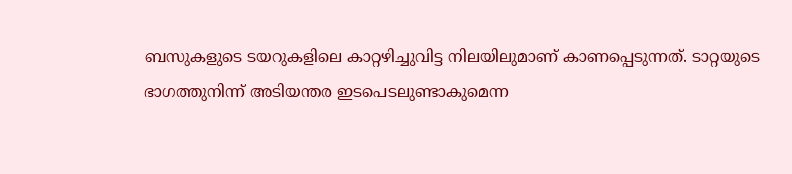ബസുകളുടെ ടയറുകളിലെ കാറ്റഴിച്ചുവിട്ട നിലയിലുമാണ് കാണപ്പെടുന്നത്. ടാറ്റയുടെ ഭാഗത്തുനിന്ന് അടിയന്തര ഇടപെടലുണ്ടാകുമെന്ന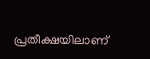പ്രതീക്ഷയിലാണ്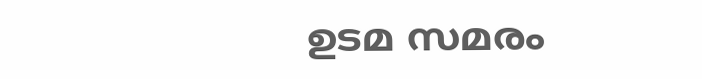ഉടമ സമരം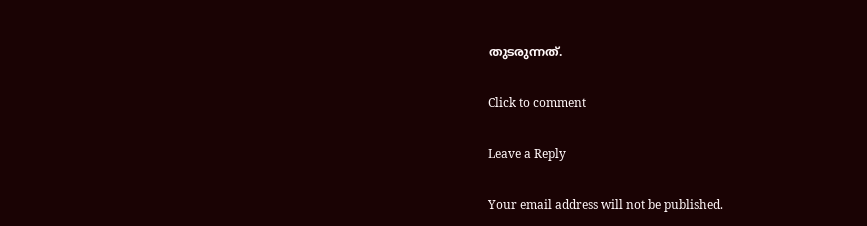തുടരുന്നത്.

Click to comment

Leave a Reply

Your email address will not be published.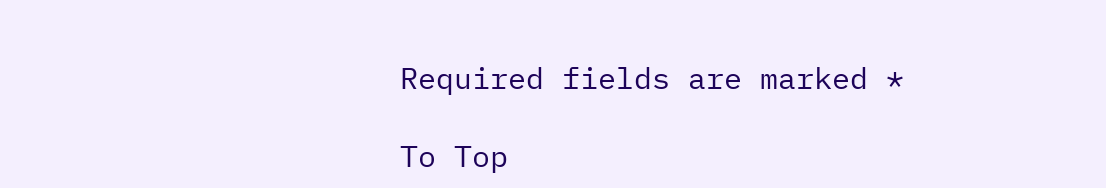Required fields are marked *

To Top